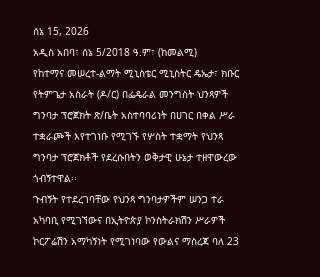ሰኔ 15, 2026
አዲስ አበባ፣ ሰኔ 5/2018 ዓ.ም፣ (ከመልሚ)
የከተማና መሠረተ-ልማት ሚኒስቴር ሚኒስትር ዴኤታ፣ ክቡር የትምጌታ አስራት (ዶ/ር) በፌዴራል መንግስት ህንጻዎች ግንባታ ፕሮጀክት ጽ/ቤት አስተባባሪነት በሀገር በቀል ሥራ ተቋራጮች እየተገነቡ የሚገኙ የሦስት ተቋማት የህንጻ ግንባታ ፕሮጀክቶች የደረሱበትን ወቅታዊ ሁኔታ ተዘዋውረው ጎብኝተዋል፡፡
ጉብኝት የተደረገባቸው የህንጻ ግንባታዎችም ሠንጋ ተራ አካባቢ የሚገኘውና በኢትዮጵያ ኮንስትራክሽን ሥራዎች ኮርፖሬሽን አማካኝነት የሚገነባው የውልና ማስረጃ ባለ 23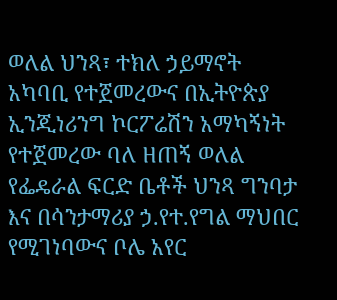ወለል ህንጻ፣ ተክለ ኃይማኖት አካባቢ የተጀመረውና በኢትዮጵያ ኢንጂነሪንግ ኮርፖሬሽን አማካኝነት የተጀመረው ባለ ዘጠኝ ወለል የፌዴራል ፍርድ ቤቶች ህንጻ ግንባታ እና በሳንታማሪያ ኃ.የተ.የግል ማህበር የሚገነባውና ቦሌ አየር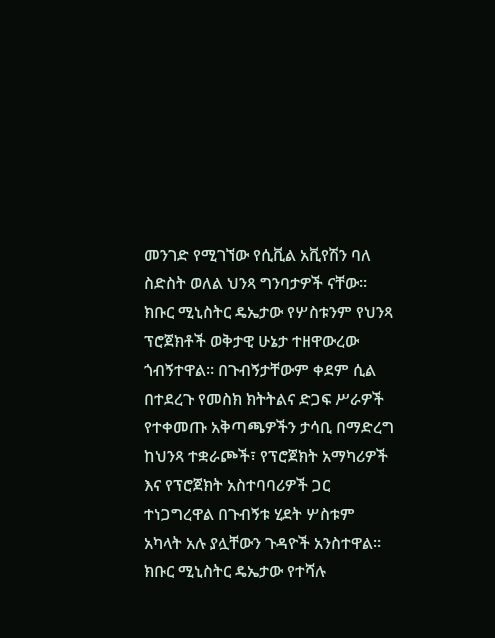መንገድ የሚገኘው የሲቪል አቪየሽን ባለ ስድስት ወለል ህንጻ ግንባታዎች ናቸው፡፡
ክቡር ሚኒስትር ዴኤታው የሦስቱንም የህንጻ ፕሮጀክቶች ወቅታዊ ሁኔታ ተዘዋውረው ጎብኝተዋል። በጉብኝታቸውም ቀደም ሲል በተደረጉ የመስክ ክትትልና ድጋፍ ሥራዎች የተቀመጡ አቅጣጫዎችን ታሳቢ በማድረግ ከህንጻ ተቋራጮች፣ የፕሮጀክት አማካሪዎች እና የፕሮጀክት አስተባባሪዎች ጋር ተነጋግረዋል በጉብኝቱ ሂደት ሦስቱም አካላት አሉ ያሏቸውን ጉዳዮች አንስተዋል።
ክቡር ሚኒስትር ዴኤታው የተሻሉ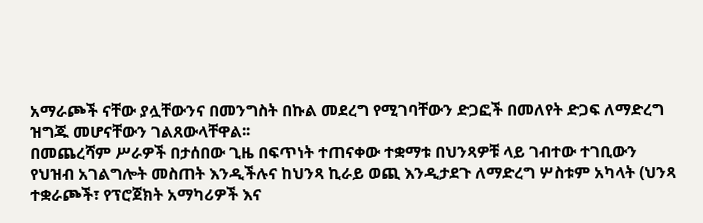አማራጮች ናቸው ያሏቸውንና በመንግስት በኩል መደረግ የሚገባቸውን ድጋፎች በመለየት ድጋፍ ለማድረግ ዝግጁ መሆናቸውን ገልጸውላቸዋል፡፡
በመጨረሻም ሥራዎች በታሰበው ጊዜ በፍጥነት ተጠናቀው ተቋማቱ በህንጻዎቹ ላይ ገብተው ተገቢውን የህዝብ አገልግሎት መስጠት እንዲችሉና ከህንጻ ኪራይ ወጪ እንዲታደጉ ለማድረግ ሦስቱም አካላት (ህንጻ ተቋራጮች፣ የፕሮጀክት አማካሪዎች እና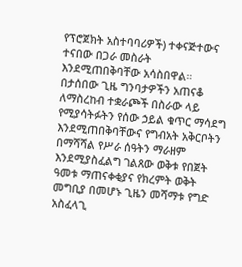የፕሮጀክት አስተባባሪዎች) ተቀናጅተውና ተናበው በጋራ መስራት እንደሚጠበቅባቸው አሳስበዋል።
በታሰበው ጊዜ ግንባታዎችን አጠናቆ ለማስረከብ ተቋራጮች በስራው ላይ የሚያሳትፉትን የሰው ኃይል ቁጥር ማሳደግ እንደሚጠበቅባቸውና የግብአት አቅርቦትን በማሻሻል የሥራ ሰዓትን ማራዘም እንደሚያስፈልግ ገልጸው ወቅቱ የበጀት ዓመቱ ማጠናቀቂያና የክረምት ወቅት መግቢያ በመሆኑ ጊዜን መሻማቱ የግድ አስፈላጊ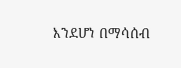እንደሆነ በማሳሰብ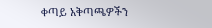ቀጣይ አቅጣጫዎችን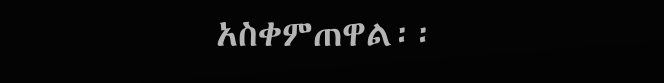አስቀምጠዋል፡፡